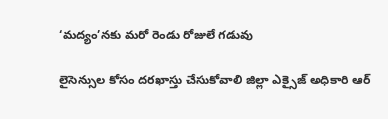‘మద్యం’నకు మరో రెండు రోజులే గడువు

లైసెన్సుల కోసం దరఖాస్తు చేసుకోవాలి జిల్లా ఎక్సైజ్ అధికారి ఆర్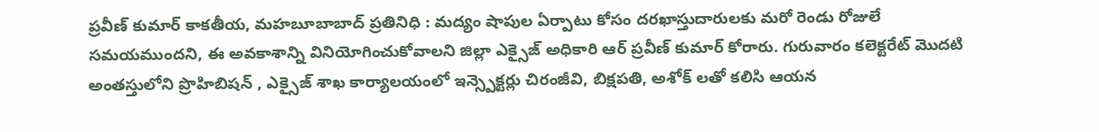ప్రవీణ్ కుమార్ కాకతీయ, మహబూబాబాద్ ప్రతినిధి : మద్యం షాపుల ఏర్పాటు కోసం దరఖాస్తుదారులకు మరో రెండు రోజులే సమయముందని, ఈ అవకాశాన్ని వినియోగించుకోవాలని జిల్లా ఎక్సైజ్ అధికారి ఆర్ ప్రవీణ్ కుమార్ కోరారు. గురువారం కలెక్టరేట్ మొదటి అంతస్తులోని ప్రొహిబిషన్ , ఎక్సైజ్ శాఖ కార్యాలయంలో ఇన్స్పెక్టర్లు చిరంజీవి, బిక్షపతి, అశోక్ లతో కలిసి ఆయన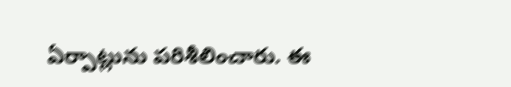ఏర్పాట్లును పరిశీలించారు. ఈ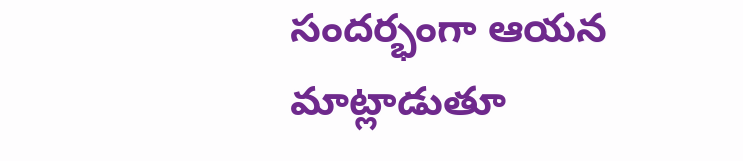సందర్భంగా ఆయన మాట్లాడుతూ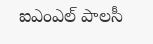ఐఎంఎల్ పాలసీ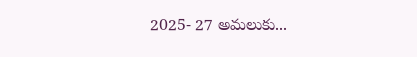2025- 27 అమలుకు...